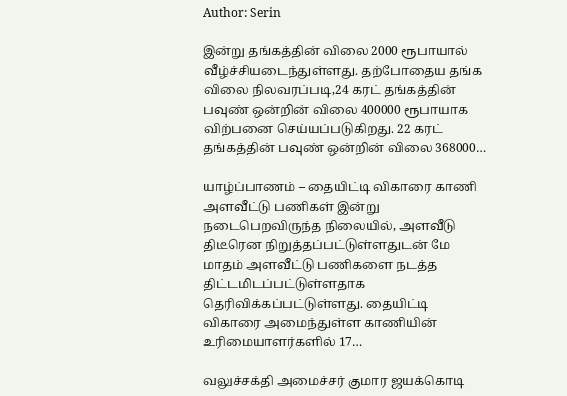Author: Serin

இன்று தங்கத்தின் விலை 2000 ரூபாயால் வீழ்ச்சியடைந்துள்ளது. தற்போதைய தங்க விலை நிலவரப்படி,24 கரட் தங்கத்தின் பவுண் ஒன்றின் விலை 400000 ரூபாயாக விற்பனை செய்யப்படுகிறது. 22 கரட் தங்கத்தின் பவுண் ஒன்றின் விலை 368000…

யாழ்ப்பாணம் – தையிட்டி விகாரை காணி அளவீட்டு பணிகள் இன்று நடைபெறவிருந்த நிலையில், அளவீடு திடீரென நிறுத்தப்பட்டுள்ளதுடன் மே மாதம் அளவீட்டு பணிகளை நடத்த  திட்டமிடப்பட்டுள்ளதாக தெரிவிக்கப்பட்டுள்ளது. தையிட்டி விகாரை அமைந்துள்ள காணியின் உரிமையாளர்களில் 17…

வலுச்சக்தி அமைச்சர் குமார ஜயக்கொடி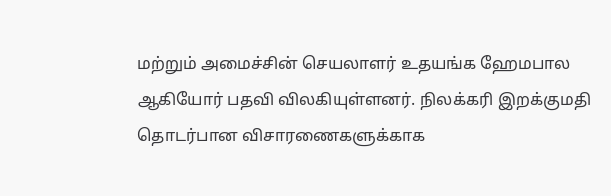மற்றும் அமைச்சின் செயலாளர் உதயங்க ஹேமபால ஆகியோர் பதவி விலகியுள்ளனர். நிலக்கரி இறக்குமதி தொடர்பான விசாரணைகளுக்காக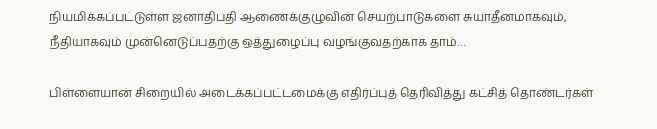நியமிக்கப்பட்டுள்ள ஜனாதிபதி ஆணைக்குழுவின் செயற்பாடுகளை சுயாதீனமாகவும், நீதியாகவும் முன்னெடுப்பதற்கு ஒத்துழைப்பு வழங்குவதற்காக தாம்…

பிள்ளையான் சிறையில் அடைக்கப்பட்டமைக்கு எதிர்ப்புத் தெரிவித்து கட்சித் தொண்டர்கள்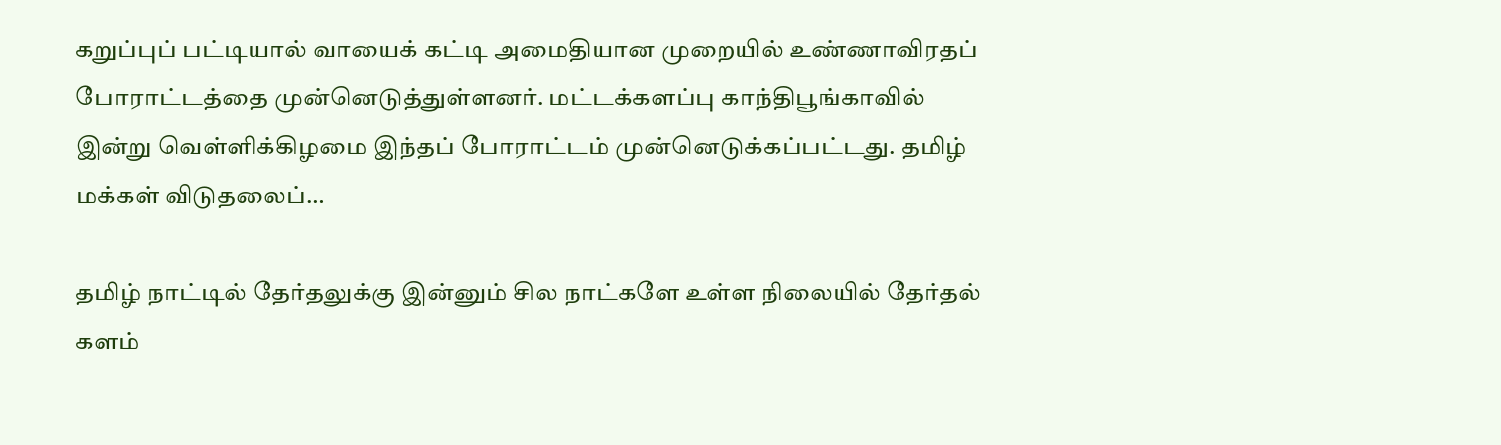கறுப்புப் பட்டியால் வாயைக் கட்டி அமைதியான முறையில் உண்ணாவிரதப் போராட்டத்தை முன்னெடுத்துள்ளனர். மட்டக்களப்பு காந்திபூங்காவில் இன்று வெள்ளிக்கிழமை இந்தப் போராட்டம் முன்னெடுக்கப்பட்டது. தமிழ் மக்கள் விடுதலைப்…

தமிழ் நாட்டில் தேர்தலுக்கு இன்னும் சில நாட்களே உள்ள நிலையில் தேர்தல் களம்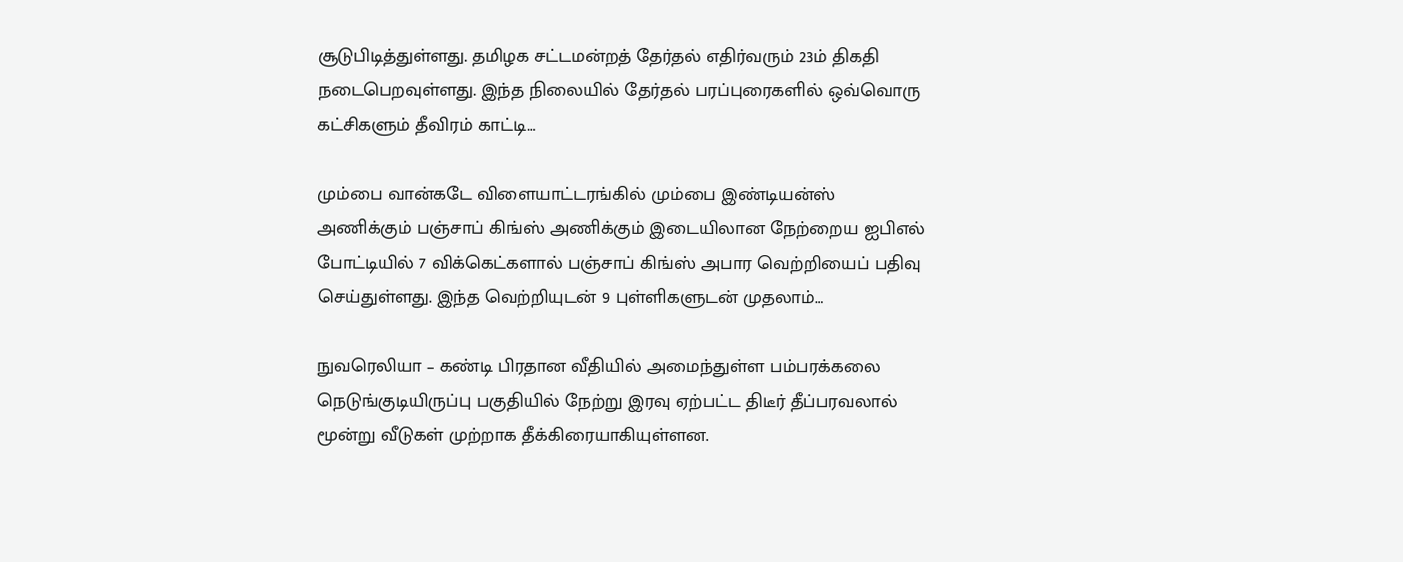சூடுபிடித்துள்ளது. தமிழக சட்டமன்றத் தேர்தல் எதிர்வரும் 23ம் திகதி நடைபெறவுள்ளது. இந்த நிலையில் தேர்தல் பரப்புரைகளில் ஒவ்வொரு கட்சிகளும் தீவிரம் காட்டி…

மும்பை வான்கடே விளையாட்டரங்கில் மும்பை இண்டியன்ஸ் அணிக்கும் பஞ்சாப் கிங்ஸ் அணிக்கும் இடையிலான நேற்றைய ஐபிஎல் போட்டியில் 7 விக்கெட்களால் பஞ்சாப் கிங்ஸ் அபார வெற்றியைப் பதிவு செய்துள்ளது. இந்த வெற்றியுடன் 9 புள்ளிகளுடன் முதலாம்…

நுவரெலியா – கண்டி பிரதான வீதியில் அமைந்துள்ள பம்பரக்கலை நெடுங்குடியிருப்பு பகுதியில் நேற்று இரவு ஏற்பட்ட திடீர் தீப்பரவலால் மூன்று வீடுகள் முற்றாக தீக்கிரையாகியுள்ளன.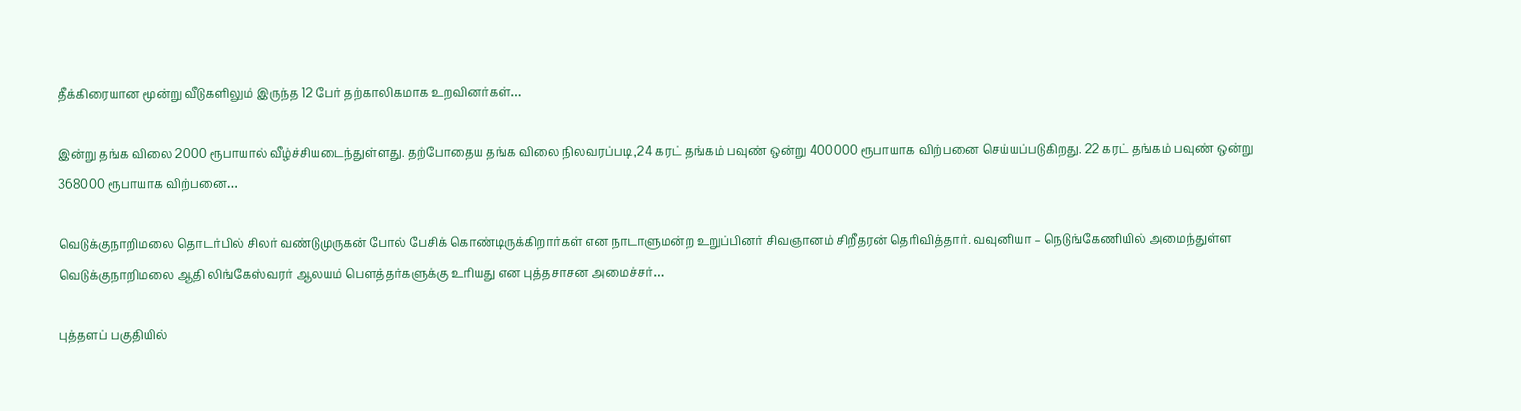தீக்கிரையான மூன்று வீடுகளிலும் இருந்த 12 பேர் தற்காலிகமாக உறவினர்கள்…

இன்று தங்க விலை 2000 ரூபாயால் வீழ்ச்சியடைந்துள்ளது. தற்போதைய தங்க விலை நிலவரப்படி,24 கரட் தங்கம் பவுண் ஒன்று 400000 ரூபாயாக விற்பனை செய்யப்படுகிறது. 22 கரட் தங்கம் பவுண் ஒன்று 368000 ரூபாயாக விற்பனை…

வெடுக்குநாறிமலை தொடர்பில் சிலர் வண்டுமுருகன் போல் பேசிக் கொண்டிருக்கிறார்கள் என நாடாளுமன்ற உறுப்பினர் சிவஞானம் சிறீதரன் தெரிவித்தார். வவுனியா – நெடுங்கேணியில் அமைந்துள்ள வெடுக்குநாறிமலை ஆதி லிங்கேஸ்வரர் ஆலயம் பௌத்தர்களுக்கு உரியது என புத்தசாசன அமைச்சர்…

புத்தளப் பகுதியில்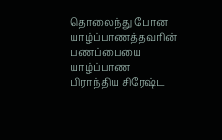தொலைந்து போன யாழ்ப்பாணத்தவரின் பணப்பையை யாழ்ப்பாண பிராந்திய சிரேஷ்ட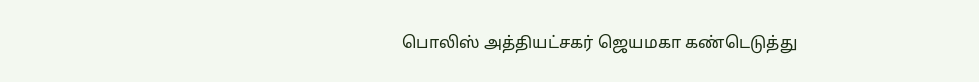பொலிஸ் அத்தியட்சகர் ஜெயமகா கண்டெடுத்து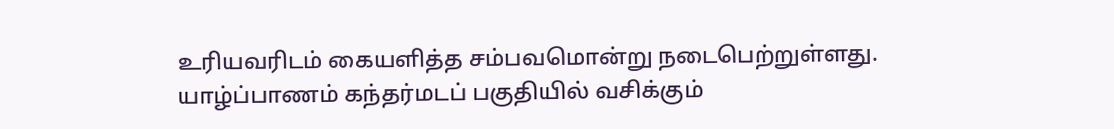உரியவரிடம் கையளித்த சம்பவமொன்று நடைபெற்றுள்ளது. யாழ்ப்பாணம் கந்தர்மடப் பகுதியில் வசிக்கும்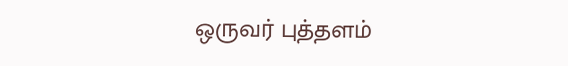ஒருவர் புத்தளம்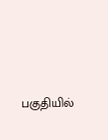பகுதியில்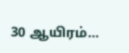30 ஆயிரம்…